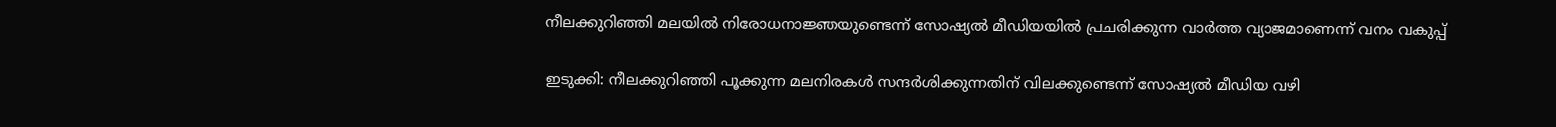നീലക്കുറിഞ്ഞി മലയിൽ നിരോധനാജ്ഞയുണ്ടെന്ന് സോഷ്യൽ മീഡിയയിൽ പ്രചരിക്കുന്ന വാർത്ത വ്യാജമാണെന്ന് വനം വകുപ്പ്

ഇടുക്കി: നീലക്കുറിഞ്ഞി പൂക്കുന്ന മലനിരകൾ സന്ദർശിക്കുന്നതിന് വിലക്കുണ്ടെന്ന് സോഷ്യൽ മീഡിയ വഴി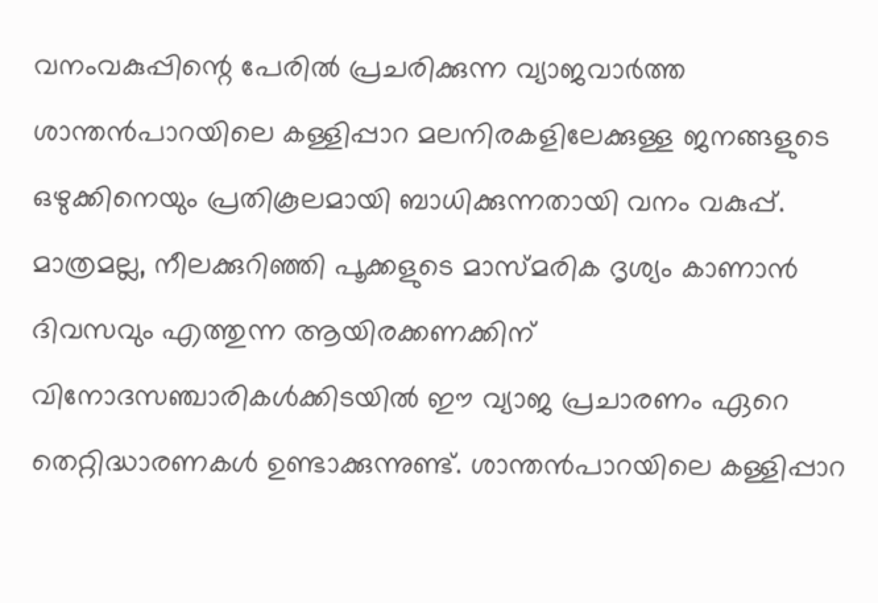വനംവകുപ്പിന്റെ പേരിൽ പ്രചരിക്കുന്ന വ്യാജവാർത്ത ശാന്തൻപാറയിലെ കള്ളിപ്പാറ മലനിരകളിലേക്കുള്ള ജനങ്ങളുടെ ഒഴുക്കിനെയും പ്രതികൂലമായി ബാധിക്കുന്നതായി വനം വകുപ്പ്. മാത്രമല്ല, നീലക്കുറിഞ്ഞി പൂക്കളുടെ മാസ്മരിക ദൃശ്യം കാണാൻ ദിവസവും എത്തുന്ന ആയിരക്കണക്കിന് വിനോദസഞ്ചാരികൾക്കിടയിൽ ഈ വ്യാജ പ്രചാരണം ഏറെ തെറ്റിദ്ധാരണകൾ ഉണ്ടാക്കുന്നുണ്ട്. ശാന്തൻപാറയിലെ കള്ളിപ്പാറ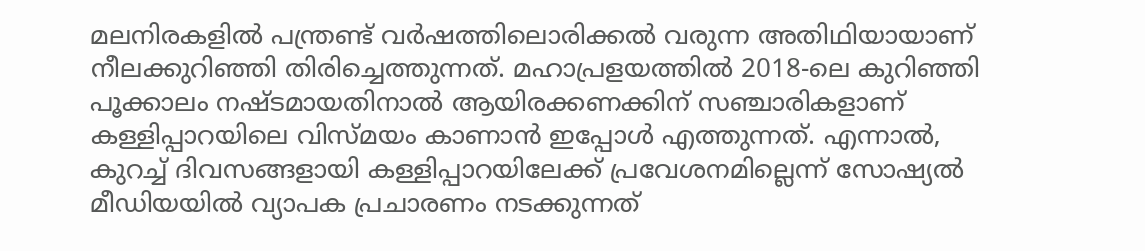മലനിരകളിൽ പന്ത്രണ്ട് വർഷത്തിലൊരിക്കൽ വരുന്ന അതിഥിയായാണ് നീലക്കുറിഞ്ഞി തിരിച്ചെത്തുന്നത്. മഹാപ്രളയത്തിൽ 2018-ലെ കുറിഞ്ഞി പൂക്കാലം നഷ്ടമായതിനാൽ ആയിരക്കണക്കിന് സഞ്ചാരികളാണ് കള്ളിപ്പാറയിലെ വിസ്മയം കാണാൻ ഇപ്പോൾ എത്തുന്നത്. എന്നാൽ, കുറച്ച് ദിവസങ്ങളായി കള്ളിപ്പാറയിലേക്ക് പ്രവേശനമില്ലെന്ന് സോഷ്യൽ മീഡിയയിൽ വ്യാപക പ്രചാരണം നടക്കുന്നത്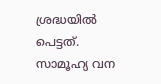ശ്രദ്ധയില്‍ പെട്ടത്. സാമൂഹ്യ വന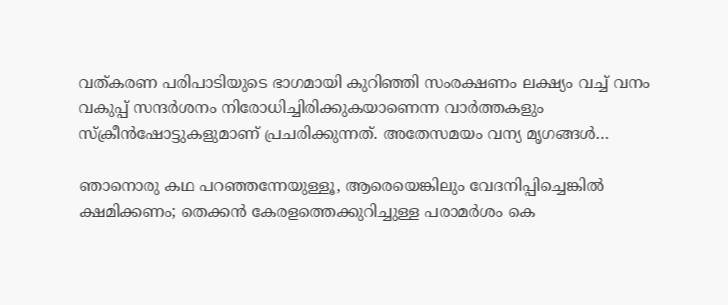വത്കരണ പരിപാടിയുടെ ഭാഗമായി കുറിഞ്ഞി സംരക്ഷണം ലക്ഷ്യം വച്ച്‌ വനം വകുപ്പ്‌ സന്ദര്‍ശനം നിരോധിച്ചിരിക്കുകയാണെന്ന വാര്‍ത്തകളും സ്‌ക്രീന്‍ഷോട്ടുകളുമാണ്‌ പ്രചരിക്കുന്നത്‌. അതേസമയം വന്യ മൃഗങ്ങള്‍…

ഞാനൊരു കഥ പറഞ്ഞന്നേയുള്ളൂ, ആരെയെങ്കിലും വേദനിപ്പിച്ചെങ്കിൽ ക്ഷമിക്കണം; തെക്കൻ കേരളത്തെക്കുറിച്ചുള്ള പരാമർശം കെ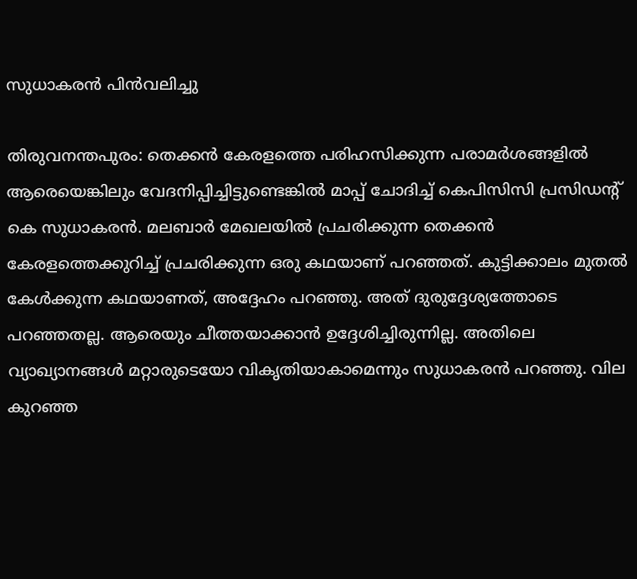സുധാകരൻ പിൻവലിച്ചു

തിരുവനന്തപുരം: തെക്കൻ കേരളത്തെ പരിഹസിക്കുന്ന പരാമർശങ്ങളിൽ ആരെയെങ്കിലും വേദനിപ്പിച്ചിട്ടുണ്ടെങ്കിൽ മാപ്പ് ചോദിച്ച് കെപിസിസി പ്രസിഡന്റ് കെ സുധാകരൻ. മലബാർ മേഖലയിൽ പ്രചരിക്കുന്ന തെക്കൻ കേരളത്തെക്കുറിച്ച് പ്രചരിക്കുന്ന ഒരു കഥയാണ് പറഞ്ഞത്. കുട്ടിക്കാലം മുതൽ കേള്‍ക്കുന്ന കഥയാണത്, അദ്ദേഹം പറഞ്ഞു. അത് ദുരുദ്ദേശ്യത്തോടെ പറഞ്ഞതല്ല. ആരെയും ചീത്തയാക്കാൻ ഉദ്ദേശിച്ചിരുന്നില്ല. അതിലെ വ്യാഖ്യാനങ്ങൾ മറ്റാരുടെയോ വികൃതിയാകാമെന്നും സുധാകരൻ പറഞ്ഞു. വില കുറഞ്ഞ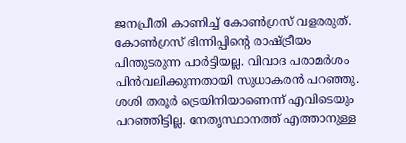ജനപ്രീതി കാണിച്ച് കോൺഗ്രസ് വളരരുത്. കോൺഗ്രസ് ഭിന്നിപ്പിന്റെ രാഷ്ട്രീയം പിന്തുടരുന്ന പാർട്ടിയല്ല. വിവാദ പരാമർശം പിൻവലിക്കുന്നതായി സുധാകരൻ പറഞ്ഞു. ശശി തരൂർ ട്രെയിനിയാണെന്ന് എവിടെയും പറഞ്ഞിട്ടില്ല. നേതൃസ്ഥാനത്ത് എത്താനുള്ള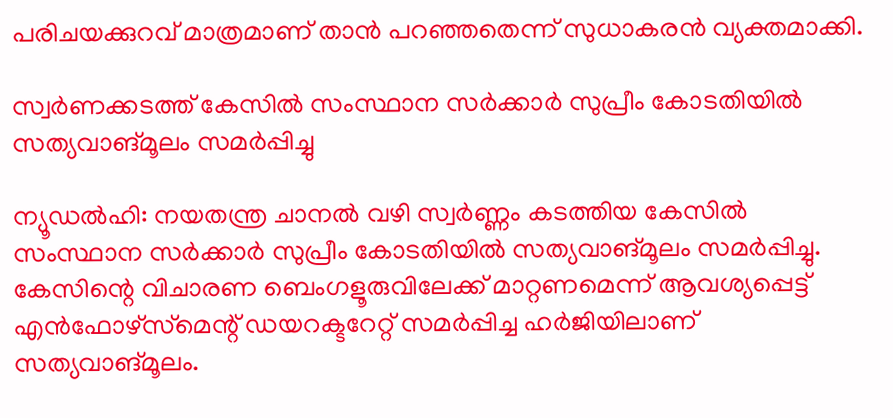പരിചയക്കുറവ് മാത്രമാണ് താൻ പറഞ്ഞതെന്ന് സുധാകരൻ വ്യക്തമാക്കി.

സ്വർണക്കടത്ത് കേസില്‍ സംസ്ഥാന സര്‍ക്കാര്‍ സുപ്രീം കോടതിയില്‍ സത്യവാങ്മൂലം സമര്‍പ്പിച്ചു

ന്യൂഡൽഹി: നയതന്ത്ര ചാനല്‍ വഴി സ്വര്‍ണ്ണം കടത്തിയ കേസില്‍ സംസ്ഥാന സർക്കാർ സുപ്രീം കോടതിയിൽ സത്യവാങ്മൂലം സമർപ്പിച്ചു. കേസിന്റെ വിചാരണ ബെംഗളൂരുവിലേക്ക് മാറ്റണമെന്ന് ആവശ്യപ്പെട്ട് എൻഫോഴ്‌സ്‌മെന്റ് ഡയറക്ടറേറ്റ് സമർപ്പിച്ച ഹർജിയിലാണ് സത്യവാങ്മൂലം.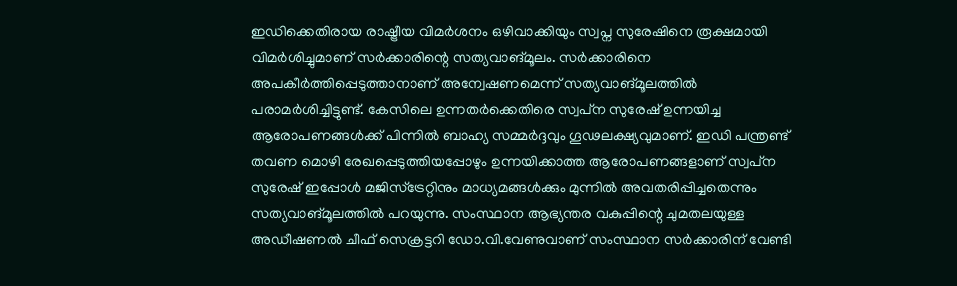ഇഡിക്കെതിരായ രാഷ്ട്രീയ വിമർശനം ഒഴിവാക്കിയും സ്വപ്ന സുരേഷിനെ രൂക്ഷമായി വിമർശിച്ചുമാണ് സർക്കാരിന്റെ സത്യവാങ്മൂലം. സർക്കാരിനെ അപകീർത്തിപ്പെടുത്താനാണ് അന്വേഷണമെന്ന് സത്യവാങ്മൂലത്തില്‍ പരാമര്‍ശിച്ചിട്ടുണ്ട്. കേസിലെ ഉന്നതർക്കെതിരെ സ്വപ്‌ന സുരേഷ് ഉന്നയിച്ച ആരോപണങ്ങൾക്ക് പിന്നിൽ ബാഹ്യ സമ്മർദ്ദവും ഗൂഢലക്ഷ്യവുമാണ്. ഇഡി പന്ത്രണ്ട് തവണ മൊഴി രേഖപ്പെടുത്തിയപ്പോഴും ഉന്നയിക്കാത്ത ആരോപണങ്ങളാണ് സ്വപ്‌ന സുരേഷ് ഇപ്പോൾ മജിസ്‌ട്രേറ്റിനും മാധ്യമങ്ങൾക്കും മുന്നിൽ അവതരിപ്പിച്ചതെന്നും സത്യവാങ്മൂലത്തില്‍ പറയുന്നു. സംസ്ഥാന ആഭ്യന്തര വകുപ്പിന്റെ ചുമതലയുള്ള അഡീഷണല്‍ ചീഫ് സെക്രട്ടറി ഡോ.വി.വേണുവാണ് സംസ്ഥാന സര്‍ക്കാരിന് വേണ്ടി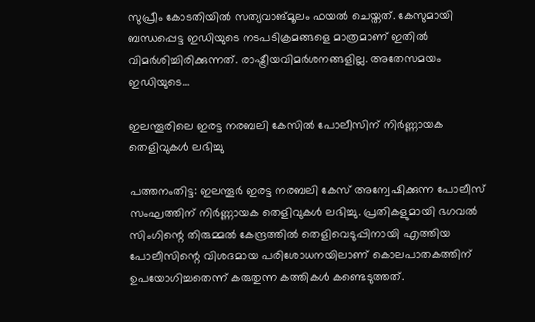സുപ്രീം കോടതിയില്‍ സത്യവാങ്മൂലം ഫയല്‍ ചെയ്തത്. കേസുമായി ബന്ധപ്പെട്ട ഇഡിയുടെ നടപടിക്രമങ്ങളെ മാത്രമാണ് ഇതില്‍ വിമര്‍ശിച്ചിരിക്കുന്നത്. രാഷ്ട്രീയവിമര്‍ശനങ്ങളില്ല. അതേസമയം ഇഡിയുടെ…

ഇലന്തൂരിലെ ഇരട്ട നരബലി കേസില്‍ പോലീസിന് നിര്‍ണ്ണായക തെളിവുകള്‍ ലഭിച്ചു

പത്തനംതിട്ട: ഇലന്തൂർ ഇരട്ട നരബലി കേസ് അന്വേഷിക്കുന്ന പോലീസ് സംഘത്തിന് നിര്‍ണ്ണായക തെളിവുകള്‍ ലഭിച്ചു. പ്രതികളുമായി ഭഗവല്‍ സിംഗിന്റെ തിരുമ്മല്‍ കേന്ദ്രത്തില്‍ തെളിവെടുപ്പിനായി എത്തിയ പോലീസിന്റെ വിശദമായ പരിശോധനയിലാണ് കൊലപാതകത്തിന് ഉപയോഗിച്ചതെന്ന് കരുതുന്ന കത്തികൾ കണ്ടെടുത്തത്.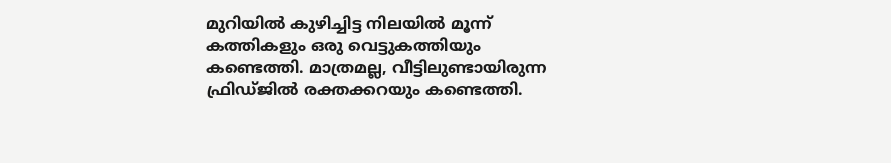മുറിയിൽ കുഴിച്ചിട്ട നിലയിൽ മൂന്ന് കത്തികളും ഒരു വെട്ടുകത്തിയും കണ്ടെത്തി. മാത്രമല്ല, വീട്ടിലുണ്ടായിരുന്ന ഫ്രിഡ്ജിൽ രക്തക്കറയും കണ്ടെത്തി.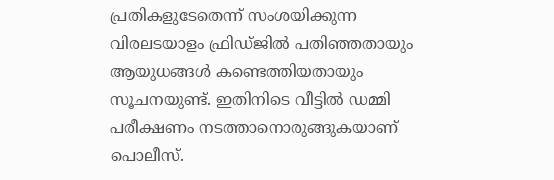പ്രതികളുടേതെന്ന് സംശയിക്കുന്ന വിരലടയാളം ഫ്രിഡ്ജിൽ പതിഞ്ഞതായും ആയുധങ്ങൾ കണ്ടെത്തിയതായും സൂചനയുണ്ട്. ഇതിനിടെ വീട്ടില്‍ ഡമ്മി പരീക്ഷണം നടത്താനൊരുങ്ങുകയാണ് പൊലീസ്.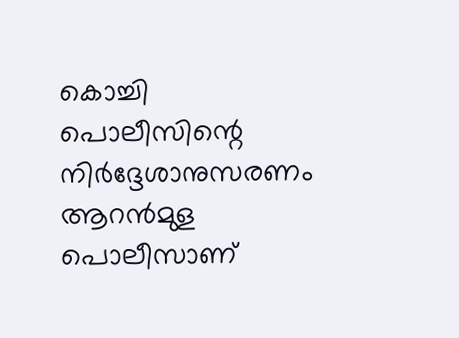കൊച്ചി പൊലീസിന്റെ നിര്‍ദ്ദേശാനുസരണം ആറന്‍മുള പൊലീസാണ്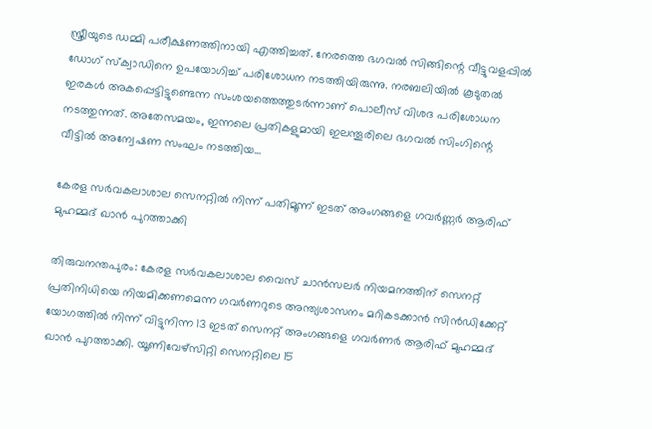സ്ത്രീയുടെ ഡമ്മി പരീക്ഷണത്തിനായി എത്തിച്ചത്. നേരത്തെ ഭഗവല്‍ സിങ്ങിന്റെ വീട്ടുവളപ്പില്‍ ഡോഗ് സ്‌ക്വാഡിനെ ഉപയോഗിച്ച് പരിശോധന നടത്തിയിരുന്നു. നരബലിയില്‍ കൂടുതല്‍ ഇരകള്‍ അകപ്പെട്ടിട്ടുണ്ടെന്ന സംശയത്തെത്തുടര്‍ന്നാണ് പൊലീസ് വിശദ പരിശോധന നടത്തുന്നത്. അതേസമയം, ഇന്നലെ പ്രതികളുമായി ഇലന്തൂരിലെ ഭഗവല്‍ സിംഗിന്റെ വീട്ടില്‍ അന്വേഷണ സംഘം നടത്തിയ…

കേരള സർവകലാശാല സെനറ്റില്‍ നിന്ന് പതിമൂന്ന് ഇടത് അംഗങ്ങളെ ഗവർണ്ണര്‍ ആരിഫ് മുഹമ്മദ് ഖാന്‍ പുറത്താക്കി

തിരുവനന്തപുരം: കേരള സർവകലാശാല വൈസ് ചാൻസലർ നിയമനത്തിന് സെനറ്റ് പ്രതിനിധിയെ നിയമിക്കണമെന്ന ഗവർണറുടെ അന്ത്യശാസനം മറികടക്കാൻ സിൻഡിക്കേറ്റ് യോഗത്തിൽ നിന്ന് വിട്ടുനിന്ന 13 ഇടത് സെനറ്റ് അംഗങ്ങളെ ഗവർണർ ആരിഫ് മുഹമ്മദ് ഖാന്‍ പുറത്താക്കി. യൂണിവേഴ്‌സിറ്റി സെനറ്റിലെ 15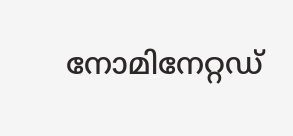നോമിനേറ്റഡ്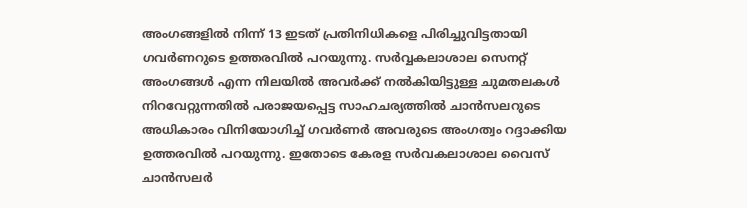അംഗങ്ങളിൽ നിന്ന് 13 ഇടത് പ്രതിനിധികളെ പിരിച്ചുവിട്ടതായി ഗവർണറുടെ ഉത്തരവില്‍ പറയുന്നു. സർവ്വകലാശാല സെനറ്റ് അംഗങ്ങൾ എന്ന നിലയിൽ അവർക്ക് നൽകിയിട്ടുള്ള ചുമതലകൾ നിറവേറ്റുന്നതിൽ പരാജയപ്പെട്ട സാഹചര്യത്തിൽ ചാൻസലറുടെ അധികാരം വിനിയോഗിച്ച് ഗവർണർ അവരുടെ അംഗത്വം റദ്ദാക്കിയ ഉത്തരവിൽ പറയുന്നു. ഇതോടെ കേരള സർവകലാശാല വൈസ് ചാൻസലർ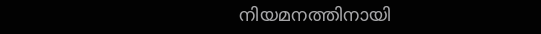നിയമനത്തിനായി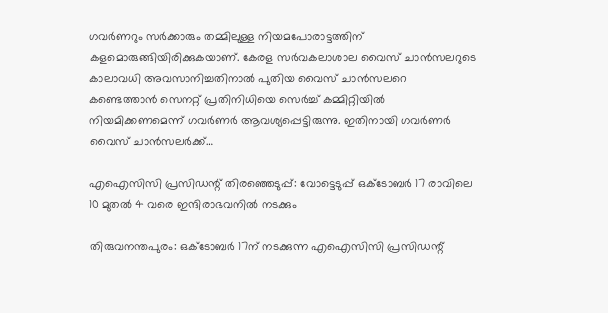ഗവർണറും സർക്കാരും തമ്മിലുള്ള നിയമപോരാട്ടത്തിന് കളമൊരുങ്ങിയിരിക്കുകയാണ്. കേരള സർവകലാശാല വൈസ് ചാൻസലറുടെ കാലാവധി അവസാനിച്ചതിനാൽ പുതിയ വൈസ് ചാൻസലറെ കണ്ടെത്താൻ സെനറ്റ് പ്രതിനിധിയെ സെർച്ച് കമ്മിറ്റിയിൽ നിയമിക്കണമെന്ന് ഗവർണർ ആവശ്യപ്പെട്ടിരുന്നു. ഇതിനായി ഗവർണർ വൈസ് ചാൻസലർക്ക്…

എഐസിസി പ്രസിഡന്റ് തിരഞ്ഞെടുപ്പ്: വോട്ടെടുപ്പ് ഒക്ടോബര്‍ 17 രാവിലെ 10 മുതൽ 4 വരെ ഇന്ദിരാഭവനിൽ നടക്കും

തിരുവനന്തപുരം: ഒക്‌ടോബർ 17ന് നടക്കുന്ന എഐസിസി പ്രസിഡന്റ്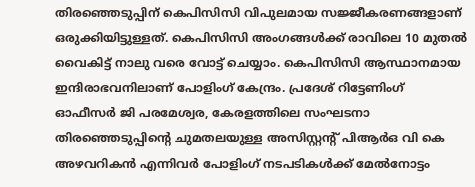തിരഞ്ഞെടുപ്പിന് കെപിസിസി വിപുലമായ സജ്ജീകരണങ്ങളാണ് ഒരുക്കിയിട്ടുള്ളത്. കെപിസിസി അംഗങ്ങൾക്ക് രാവിലെ 10 മുതൽ വൈകിട്ട് നാലു വരെ വോട്ട് ചെയ്യാം. കെപിസിസി ആസ്ഥാനമായ ഇന്ദിരാഭവനിലാണ് പോളിംഗ് കേന്ദ്രം. പ്രദേശ് റിട്ടേണിംഗ് ഓഫീസർ ജി പരമേശ്വര, കേരളത്തിലെ സംഘടനാ തിരഞ്ഞെടുപ്പിന്റെ ചുമതലയുള്ള അസിസ്റ്റന്റ് പിആർഒ വി കെ അഴവറികന്‍ എന്നിവർ പോളിംഗ് നടപടികൾക്ക് മേൽനോട്ടം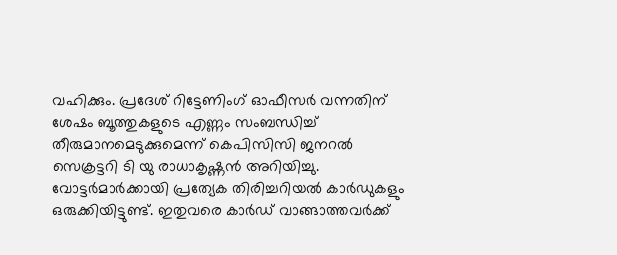വഹിക്കും. പ്രദേശ് റിട്ടേണിംഗ് ഓഫീസർ വന്നതിന് ശേഷം ബൂത്തുകളുടെ എണ്ണം സംബന്ധിച്ച് തീരുമാനമെടുക്കുമെന്ന് കെപിസിസി ജനറൽ സെക്രട്ടറി ടി യു രാധാകൃഷ്ണൻ അറിയിച്ചു. വോട്ടർമാർക്കായി പ്രത്യേക തിരിച്ചറിയൽ കാർഡുകളും ഒരുക്കിയിട്ടുണ്ട്. ഇതുവരെ കാർഡ് വാങ്ങാത്തവർക്ക്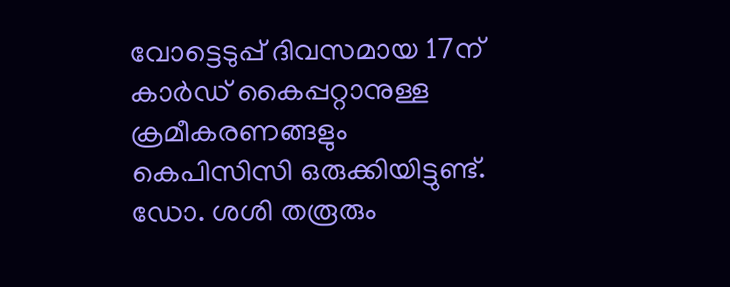വോട്ടെടുപ്പ് ദിവസമായ 17ന് കാർഡ് കൈപ്പറ്റാനുള്ള ക്രമീകരണങ്ങളും കെപിസിസി ഒരുക്കിയിട്ടുണ്ട്. ഡോ. ശശി തരൂരും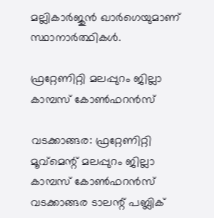മല്ലികാർജുൻ ഖാർഗെയുമാണ് സ്ഥാനാർത്ഥികൾ.

ഫ്രറ്റേണിറ്റി മലപ്പുറം ജില്ലാ കാമ്പസ് കോൺഫറന്‍സ്

വടക്കാങ്ങര: ഫ്രറ്റേണിറ്റി മൂവ്മെന്റ് മലപ്പുറം ജില്ലാ കാമ്പസ് കോൺഫറന്‍സ് വടക്കാങ്ങര ടാലന്റ് പബ്ലിക്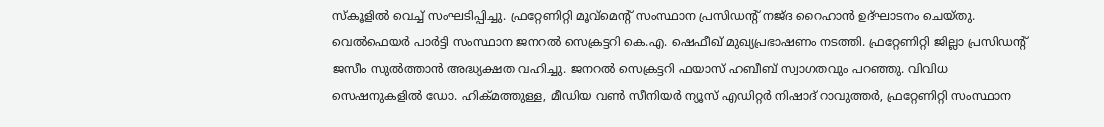സ്കൂളിൽ വെച്ച് സംഘടിപ്പിച്ചു. ഫ്രറ്റേണിറ്റി മൂവ്മെന്റ് സംസ്ഥാന പ്രസിഡന്റ് നജ്ദ റൈഹാൻ ഉദ്ഘാടനം ചെയ്തു. വെൽഫെയർ പാർട്ടി സംസ്ഥാന ജനറൽ സെക്രട്ടറി കെ.എ. ഷെഫീഖ് മുഖ്യപ്രഭാഷണം നടത്തി. ഫ്രറ്റേണിറ്റി ജില്ലാ പ്രസിഡന്റ് ജസീം സുൽത്താൻ അദ്ധ്യക്ഷത വഹിച്ചു. ജനറൽ സെക്രട്ടറി ഫയാസ് ഹബീബ് സ്വാഗതവും പറഞ്ഞു. വിവിധ സെഷനുകളില്‍ ഡോ. ഹിക്മത്തുള്ള, മീഡിയ വൺ സീനിയർ ന്യൂസ് എഡിറ്റർ നിഷാദ് റാവുത്തർ, ഫ്രറ്റേണിറ്റി സംസ്ഥാന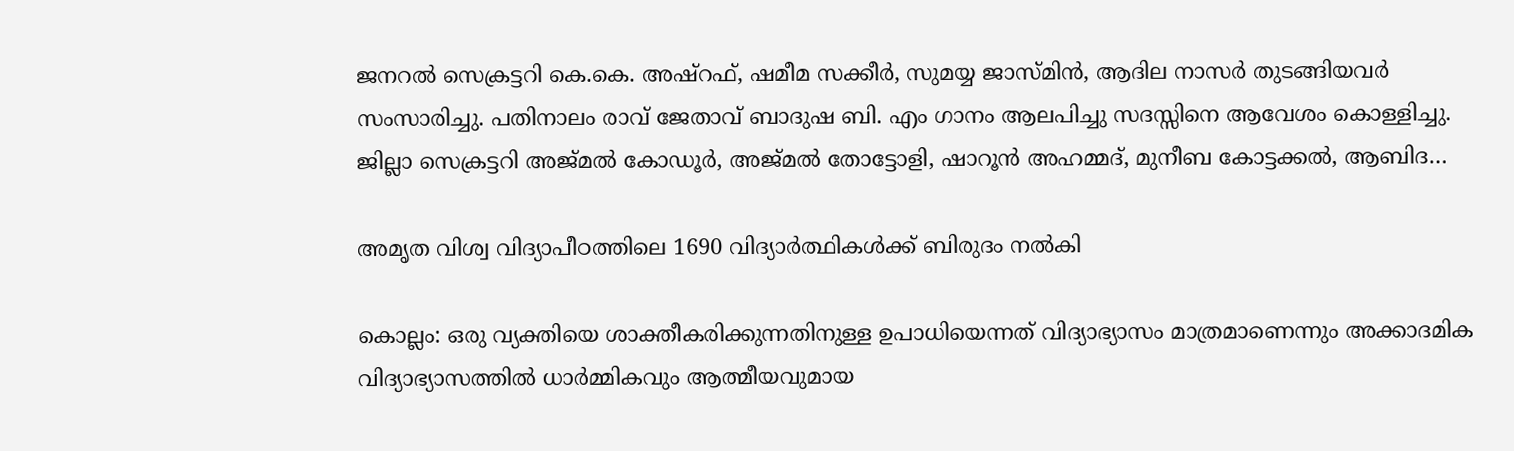ജനറൽ സെക്രട്ടറി കെ.കെ. അഷ്റഫ്, ഷമീമ സക്കീർ, സുമയ്യ ജാസ്മിൻ, ആദില നാസർ തുടങ്ങിയവർ സംസാരിച്ചു. പതിനാലം രാവ് ജേതാവ് ബാദുഷ ബി. എം ഗാനം ആലപിച്ചു സദസ്സിനെ ആവേശം കൊള്ളിച്ചു. ജില്ലാ സെക്രട്ടറി അജ്മൽ കോഡൂർ, അജ്മൽ തോട്ടോളി, ഷാറൂൻ അഹമ്മദ്, മുനീബ കോട്ടക്കൽ, ആബിദ…

അമൃത വിശ്വ വിദ്യാപീഠത്തിലെ 1690 വിദ്യാർത്ഥികൾക്ക് ബിരുദം നൽകി

കൊല്ലം: ഒരു വ്യക്തിയെ ശാക്തീകരിക്കുന്നതിനുള്ള ഉപാധിയെന്നത് വിദ്യാഭ്യാസം മാത്രമാണെന്നും അക്കാദമിക വിദ്യാഭ്യാസത്തിൽ ധാർമ്മികവും ആത്മീയവുമായ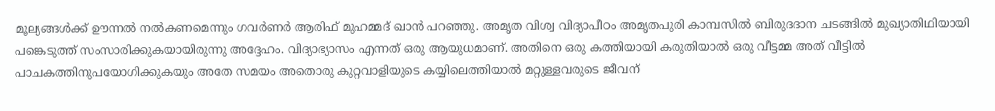മൂല്യങ്ങൾക്ക് ഊന്നൽ നൽകണമെന്നും ഗവർണർ ആരിഫ് മുഹമ്മദ് ഖാൻ പറഞ്ഞു. അമൃത വിശ്വ വിദ്യാപീഠം അമൃതപുരി കാമ്പസിൽ ബിരുദദാന ചടങ്ങിൽ മുഖ്യാതിഥിയായി പങ്കെടുത്ത് സംസാരിക്കുകയായിരുന്നു അദ്ദേഹം. വിദ്യാഭ്യാസം എന്നത് ഒരു ആയുധമാണ്. അതിനെ ഒരു കത്തിയായി കരുതിയാൽ ഒരു വീട്ടമ്മ അത് വീട്ടിൽ പാചകത്തിനുപയോഗിക്കുകയും അതേ സമയം അതൊരു കുറ്റവാളിയുടെ കയ്യിലെത്തിയാൽ മറ്റുള്ളവരുടെ ജീവന്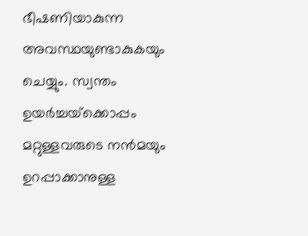ഭീഷണിയാകുന്ന അവസ്ഥയുണ്ടാകുകയും ചെയ്യും. സ്വന്തം ഉയർച്ചയ്‌ക്കൊപ്പം മറ്റുള്ളവരുടെ നൻമയും ഉറപ്പാക്കാനുള്ള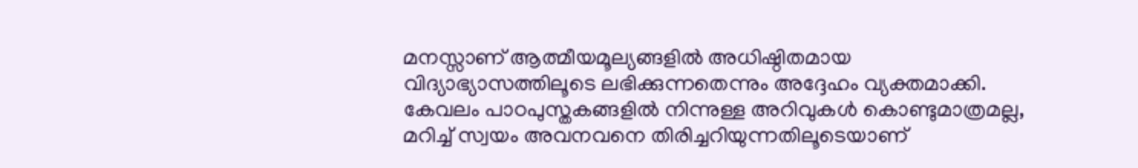മനസ്സാണ് ആത്മീയമൂല്യങ്ങളിൽ അധിഷ്ഠിതമായ വിദ്യാഭ്യാസത്തിലൂടെ ലഭിക്കുന്നതെന്നും അദ്ദേഹം വ്യക്തമാക്കി. കേവലം പാഠപുസ്തകങ്ങളിൽ നിന്നുള്ള അറിവുകൾ കൊണ്ടുമാത്രമല്ല, മറിച്ച് സ്വയം അവനവനെ തിരിച്ചറിയുന്നതിലൂടെയാണ്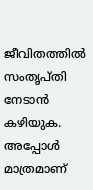ജീവിതത്തിൽ സംതൃപ്തി നേടാൻ കഴിയുക. അപ്പോൾ മാത്രമാണ്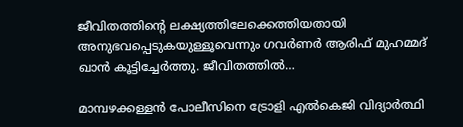ജീവിതത്തിന്റെ ലക്ഷ്യത്തിലേക്കെത്തിയതായി അനുഭവപ്പെടുകയുള്ളൂവെന്നും ഗവർണർ ആരിഫ് മുഹമ്മദ് ഖാൻ കൂട്ടിച്ചേർത്തു. ജീവിതത്തിൽ…

മാമ്പഴക്കള്ളന്‍ പോലീസിനെ ട്രോളി എല്‍കെജി വിദ്യാര്‍ത്ഥി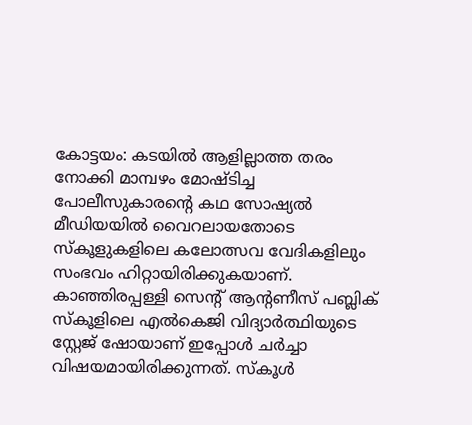കോട്ടയം: കടയില്‍ ആളില്ലാത്ത തരം നോക്കി മാമ്പഴം മോഷ്ടിച്ച പോലീസുകാരന്റെ കഥ സോഷ്യൽ മീഡിയയിൽ വൈറലായതോടെ സ്‌കൂളുകളിലെ കലോത്സവ വേദികളിലും സംഭവം ഹിറ്റായിരിക്കുകയാണ്. കാഞ്ഞിരപ്പള്ളി സെന്റ് ആന്റണീസ് പബ്ലിക് സ്കൂളിലെ എൽകെജി വിദ്യാർത്ഥിയുടെ സ്റ്റേജ് ഷോയാണ് ഇപ്പോൾ ചർച്ചാ വിഷയമായിരിക്കുന്നത്. സ്‌കൂൾ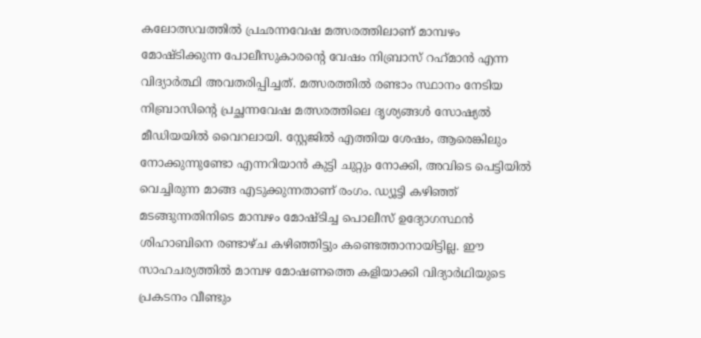കലോത്സവത്തിൽ പ്രഛന്നവേഷ മത്സരത്തിലാണ് മാമ്പഴം മോഷ്ടിക്കുന്ന പോലീസുകാരന്റെ വേഷം നിബ്രാസ് റഹ്‌മാൻ എന്ന വിദ്യാര്‍ത്ഥി അവതരിപ്പിച്ചത്. മത്സരത്തിൽ രണ്ടാം സ്ഥാനം നേടിയ നിബ്രാസിന്റെ പ്രച്ഛന്നവേഷ മത്സരത്തിലെ ദൃശ്യങ്ങൾ സോഷ്യൽ മീഡിയയിൽ വൈറലായി. സ്റ്റേജിൽ എത്തിയ ശേഷം, ആരെങ്കിലും നോക്കുന്നുണ്ടോ എന്നറിയാൻ കുട്ടി ചുറ്റും നോക്കി, അവിടെ പെട്ടിയിൽ വെച്ചിരുന്ന മാങ്ങ എടുക്കുന്നതാണ് രംഗം. ഡ്യൂട്ടി കഴിഞ്ഞ് മടങ്ങുന്നതിനിടെ മാമ്പഴം മോഷ്ടിച്ച പൊലീസ് ഉദ്യോഗസ്ഥൻ ശിഹാബിനെ രണ്ടാഴ്ച കഴിഞ്ഞിട്ടും കണ്ടെത്താനായിട്ടില്ല. ഈ സാഹചര്യത്തിൽ മാമ്പഴ മോഷണത്തെ കളിയാക്കി വിദ്യാർഥിയുടെ പ്രകടനം വീണ്ടും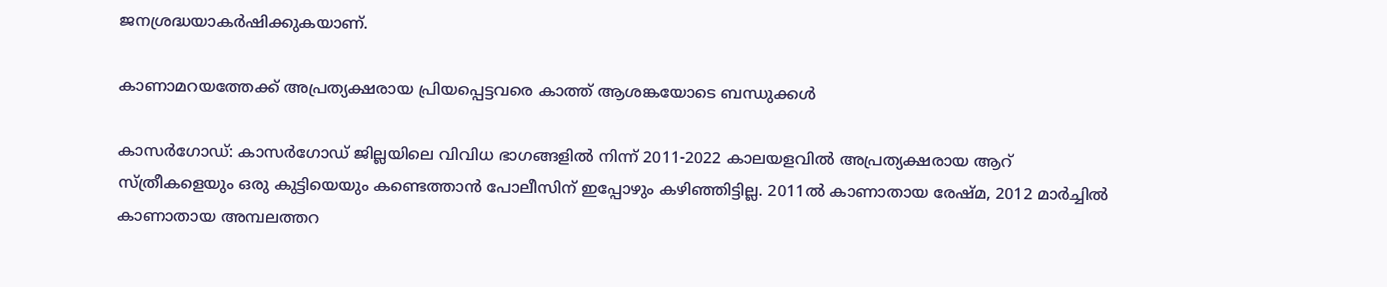ജനശ്രദ്ധയാകർഷിക്കുകയാണ്.

കാണാമറയത്തേക്ക് അപ്രത്യക്ഷരായ പ്രിയപ്പെട്ടവരെ കാത്ത് ആശങ്കയോടെ ബന്ധുക്കള്‍

കാസർഗോഡ്: കാസര്‍ഗോഡ് ജില്ലയിലെ വിവിധ ഭാഗങ്ങളില്‍ നിന്ന് 2011-2022 കാലയളവിൽ അപ്രത്യക്ഷരായ ആറ് സ്ത്രീകളെയും ഒരു കുട്ടിയെയും കണ്ടെത്താൻ പോലീസിന് ഇപ്പോഴും കഴിഞ്ഞിട്ടില്ല. 2011ൽ കാണാതായ രേഷ്മ, 2012 മാർച്ചിൽ കാണാതായ അമ്പലത്തറ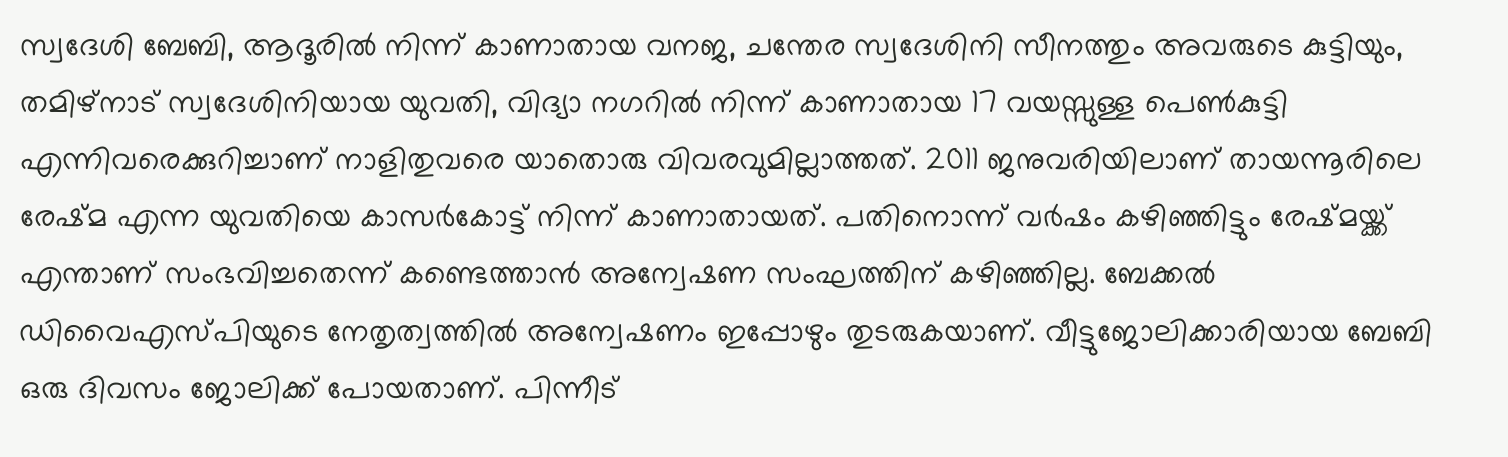സ്വദേശി ബേബി, ആദൂരില്‍ നിന്ന് കാണാതായ വനജ, ചന്തേര സ്വദേശിനി സീനത്തും അവരുടെ കുട്ടിയും, തമിഴ്‌നാട് സ്വദേശിനിയായ യുവതി, വിദ്യാ നഗറില്‍ നിന്ന് കാണാതായ 17 വയസ്സുള്ള പെൺകുട്ടി എന്നിവരെക്കുറിച്ചാണ് നാളിതുവരെ യാതൊരു വിവരവുമില്ലാത്തത്. 2011 ജനുവരിയിലാണ് തായന്നൂരിലെ രേഷ്മ എന്ന യുവതിയെ കാസർകോട്ട് നിന്ന് കാണാതായത്. പതിനൊന്ന് വർഷം കഴിഞ്ഞിട്ടും രേഷ്മയ്ക്ക് എന്താണ് സംഭവിച്ചതെന്ന് കണ്ടെത്താൻ അന്വേഷണ സംഘത്തിന് കഴിഞ്ഞില്ല. ബേക്കൽ ഡിവൈഎസ്പിയുടെ നേതൃത്വത്തിൽ അന്വേഷണം ഇപ്പോഴും തുടരുകയാണ്. വീട്ടുജോലിക്കാരിയായ ബേബി ഒരു ദിവസം ജോലിക്ക് പോയതാണ്. പിന്നീട്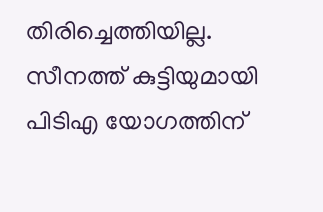തിരിച്ചെത്തിയില്ല. സീനത്ത് കുട്ടിയുമായി പിടിഎ യോഗത്തിന്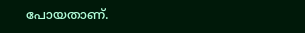പോയതാണ്.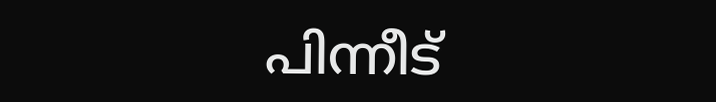പിന്നീട്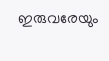ഇരുവരേയും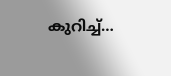കുറിച്ച്…